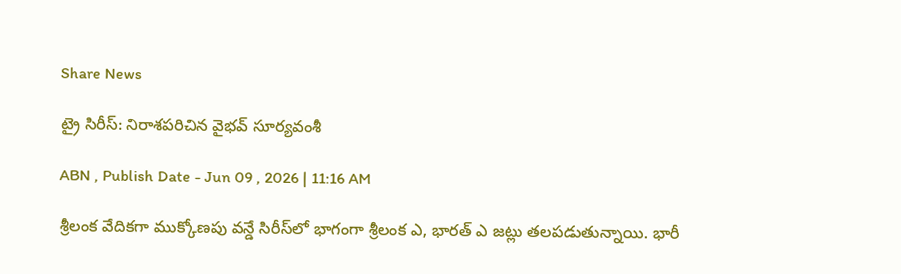Share News

ట్రై సిరీస్: నిరాశపరిచిన వైభవ్ సూర్యవంశీ

ABN , Publish Date - Jun 09 , 2026 | 11:16 AM

శ్రీలంక వేదికగా ముక్కోణపు వన్డే సిరీస్‌లో భాగంగా శ్రీలంక ఎ, భారత్ ఎ జట్లు తలపడుతున్నాయి. భారీ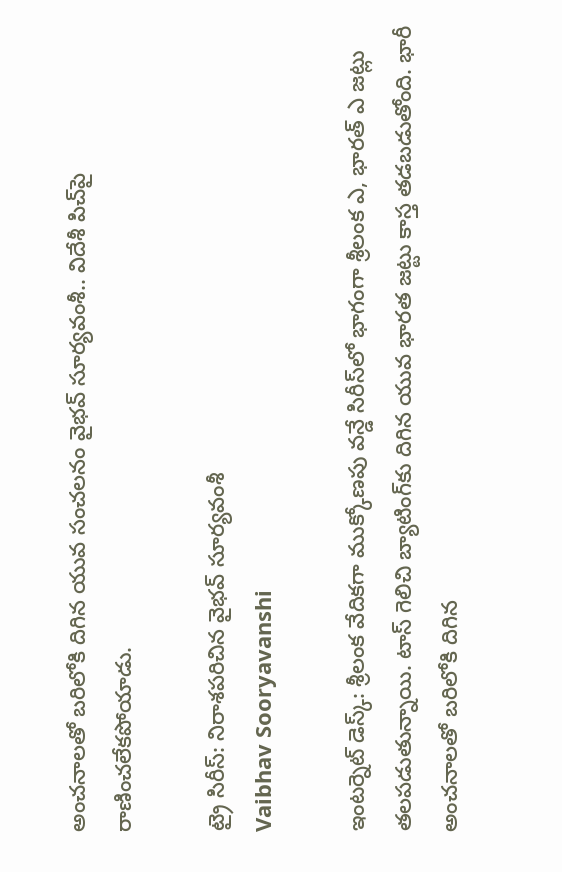అంచనాలతో బరిలోకి దిగిన యువ సంచలనం వైభవ్ సూర్యవంశీ.. విదేశీ పిచ్‌పై రాణించలేకపోయాడు.

ట్రై సిరీస్: నిరాశపరిచిన వైభవ్ సూర్యవంశీ
Vaibhav Sooryavanshi

ఇంటర్నెట్ డెస్క్: శ్రీలంక వేదికగా ముక్కోణపు వన్డే సిరీస్‌లో భాగంగా శ్రీలంక ఎ, భారత్ ఎ జట్లు తలపడుతున్నాయి. టాస్ గెలిచి బ్యాటింగ్‌కు దిగిన యువ భారత జట్టు కాస్త తడబడుతోంది. భారీ అంచనాలతో బరిలోకి దిగిన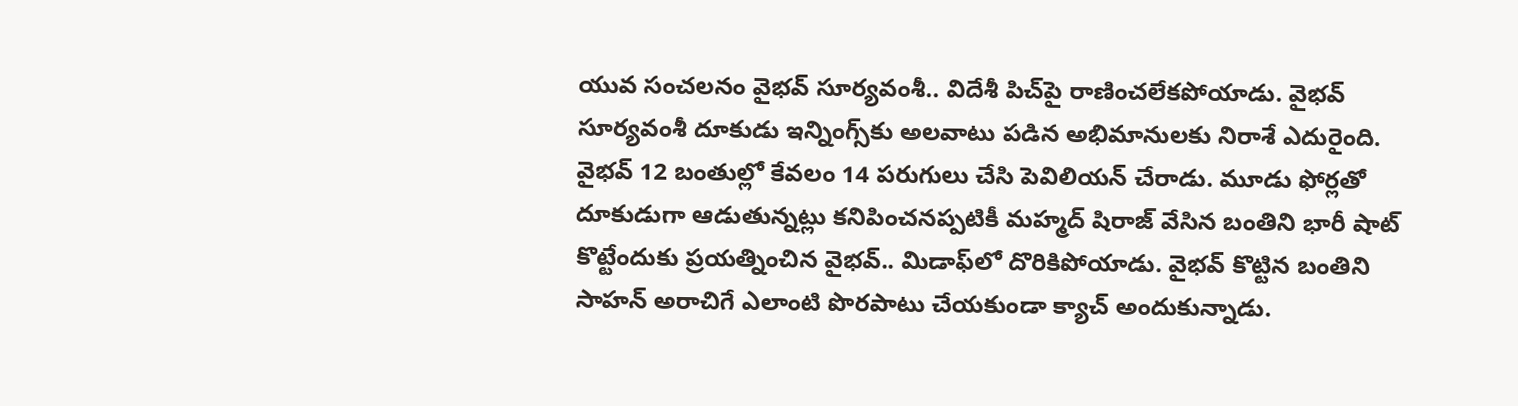యువ సంచలనం వైభవ్ సూర్యవంశీ.. విదేశీ పిచ్‌పై రాణించలేకపోయాడు. వైభవ్ సూర్యవంశీ దూకుడు ఇన్నింగ్స్‌కు అలవాటు పడిన అభిమానులకు నిరాశే ఎదురైంది. వైభవ్ 12 బంతుల్లో కేవలం 14 పరుగులు చేసి పెవిలియన్ చేరాడు. మూడు ఫోర్లతో దూకుడుగా ఆడుతున్నట్లు కనిపించనప్పటికీ మహ్మద్ షిరాజ్ వేసిన బంతిని భారీ షాట్ కొట్టేందుకు ప్రయత్నించిన వైభవ్.. మిడాఫ్‌లో దొరికిపోయాడు. వైభవ్ కొట్టిన బంతిని సాహన్ అరాచిగే ఎలాంటి పొరపాటు చేయకుండా క్యాచ్ అందుకున్నాడు.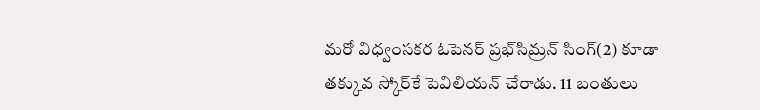మరో విధ్వంసకర ఓపెనర్ ప్రభ్‌సిమ్రన్ సింగ్(2) కూడా తక్కువ స్కోర్‌కే పెవిలియన్ చేరాడు. 11 బంతులు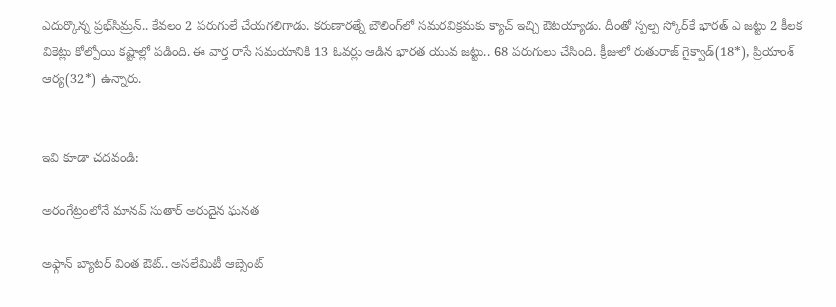ఎదుర్కొన్న ప్రభ్‌సిమ్రన్.. కేవలం 2 పరుగులే చేయగలిగాడు. కరుణారత్నే బౌలింగ్‌లో సమరవిక్రమకు క్యాచ్ ఇచ్చి ఔటయ్యాడు. దీంతో స్పల్ప స్కోర్‌కే భారత్ ఎ జట్టు 2 కీలక వికెట్లు కోల్పోయి కష్టాల్లో పడింది. ఈ వార్త రాసే సమయానికి 13 ఓవర్లు ఆడిన భారత యువ జట్టు.. 68 పరుగులు చేసింది. క్రీజులో రుతురాజ్ గైక్వాడ్(18*), ప్రియాంశ్ ఆర్య(32*) ఉన్నారు.


ఇవి కూడా చదవండి:

అరంగేట్రంలోనే మానవ్ సుతార్ అరుదైన ఘనత

అఫ్గాన్ బ్యాటర్ వింత ఔట్.. అసలేమిటీ ఆబ్సెంట్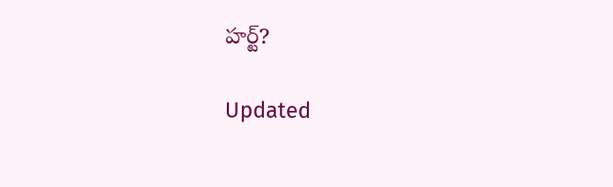హర్ట్?

Updated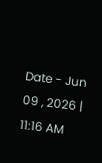Date - Jun 09 , 2026 | 11:16 AM